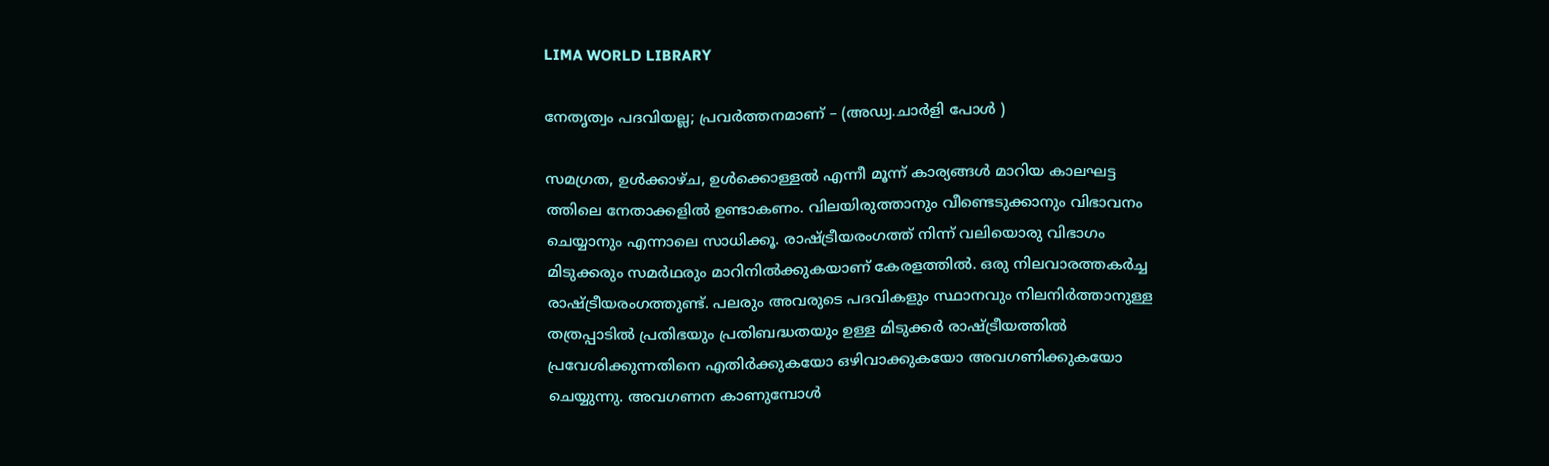LIMA WORLD LIBRARY

നേതൃത്വം പദവിയല്ല; പ്രവര്‍ത്തനമാണ് – (അഡ്വ.ചാര്‍ളി പോള്‍ )

സമഗ്രത, ഉള്‍ക്കാഴ്ച, ഉള്‍ക്കൊള്ളല്‍ എന്നീ മൂന്ന് കാര്യങ്ങള്‍ മാറിയ കാലഘട്ട ത്തിലെ നേതാക്കളില്‍ ഉണ്ടാകണം. വിലയിരുത്താനും വീണ്ടെടുക്കാനും വിഭാവനം ചെയ്യാനും എന്നാലെ സാധിക്കൂ. രാഷ്ട്രീയരംഗത്ത് നിന്ന് വലിയൊരു വിഭാഗം മിടുക്കരും സമര്‍ഥരും മാറിനില്‍ക്കുകയാണ് കേരളത്തില്‍. ഒരു നിലവാരത്തകര്‍ച്ച രാഷ്ട്രീയരംഗത്തുണ്ട്. പലരും അവരുടെ പദവികളും സ്ഥാനവും നിലനിര്‍ത്താനുള്ള തത്രപ്പാടില്‍ പ്രതിഭയും പ്രതിബദ്ധതയും ഉള്ള മിടുക്കര്‍ രാഷ്ട്രീയത്തില്‍ പ്രവേശിക്കുന്നതിനെ എതിര്‍ക്കുകയോ ഒഴിവാക്കുകയോ അവഗണിക്കുകയോ ചെയ്യുന്നു. അവഗണന കാണുമ്പോള്‍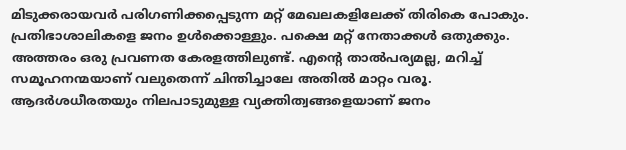മിടുക്കരായവര്‍ പരിഗണിക്കപ്പെടുന്ന മറ്റ് മേഖലകളിലേക്ക് തിരികെ പോകും. പ്രതിഭാശാലികളെ ജനം ഉള്‍ക്കൊള്ളും. പക്ഷെ മറ്റ് നേതാക്കള്‍ ഒതുക്കും. അത്തരം ഒരു പ്രവണത കേരളത്തിലുണ്ട്. എന്‍റെ താല്‍പര്യമല്ല, മറിച്ച് സമൂഹനന്മയാണ് വലുതെന്ന് ചിന്തിച്ചാലേ അതില്‍ മാറ്റം വരൂ.
ആദര്‍ശധീരതയും നിലപാടുമുള്ള വ്യക്തിത്വങ്ങളെയാണ് ജനം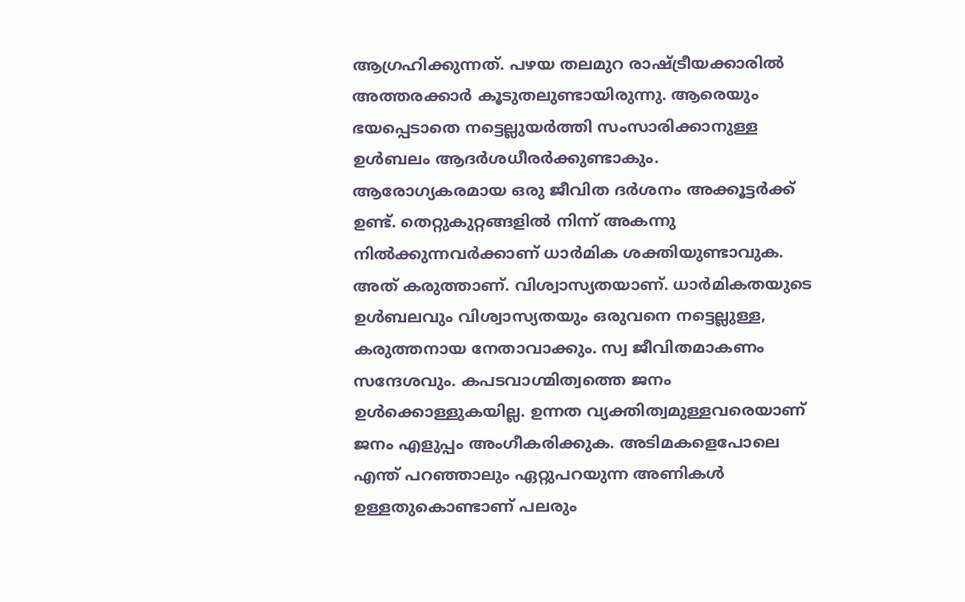ആഗ്രഹിക്കുന്നത്. പഴയ തലമുറ രാഷ്ട്രീയക്കാരില്‍ അത്തരക്കാര്‍ കൂടുതലുണ്ടായിരുന്നു. ആരെയും ഭയപ്പെടാതെ നട്ടെല്ലുയര്‍ത്തി സംസാരിക്കാനുള്ള ഉള്‍ബലം ആദര്‍ശധീരര്‍ക്കുണ്ടാകും. ആരോഗ്യകരമായ ഒരു ജീവിത ദര്‍ശനം അക്കൂട്ടര്‍ക്ക് ഉണ്ട്. തെറ്റുകുറ്റങ്ങളില്‍ നിന്ന് അകന്നു നില്‍ക്കുന്നവര്‍ക്കാണ് ധാര്‍മിക ശക്തിയുണ്ടാവുക. അത് കരുത്താണ്. വിശ്വാസ്യതയാണ്. ധാര്‍മികതയുടെ ഉള്‍ബലവും വിശ്വാസ്യതയും ഒരുവനെ നട്ടെല്ലുള്ള, കരുത്തനായ നേതാവാക്കും. സ്വ ജീവിതമാകണം സന്ദേശവും. കപടവാഗ്മിത്വത്തെ ജനം ഉള്‍ക്കൊള്ളുകയില്ല. ഉന്നത വ്യക്തിത്വമുള്ളവരെയാണ് ജനം എളുപ്പം അംഗീകരിക്കുക. അടിമകളെപോലെ എന്ത് പറഞ്ഞാലും ഏറ്റുപറയുന്ന അണികള്‍ ഉള്ളതുകൊണ്ടാണ് പലരും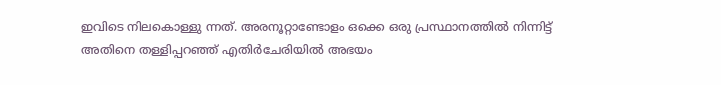ഇവിടെ നിലകൊള്ളു ന്നത്. അരനൂറ്റാണ്ടോളം ഒക്കെ ഒരു പ്രസ്ഥാനത്തില്‍ നിന്നിട്ട് അതിനെ തള്ളിപ്പറഞ്ഞ് എതിര്‍ചേരിയില്‍ അഭയം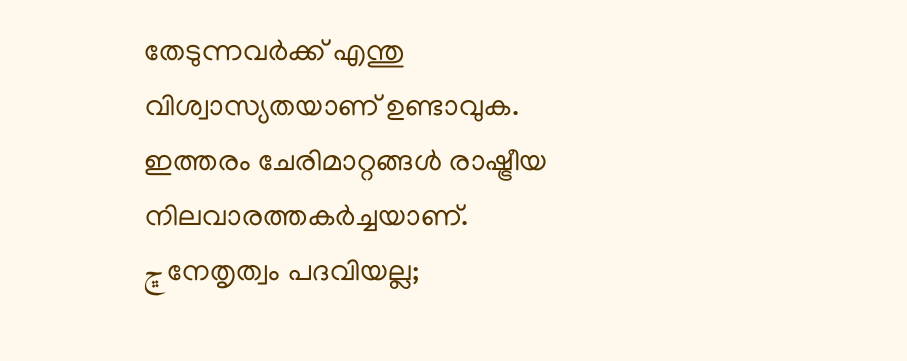തേടുന്നവര്‍ക്ക് എന്തു വിശ്വാസ്യതയാണ് ഉണ്ടാവുക. ഇത്തരം ചേരിമാറ്റങ്ങള്‍ രാഷ്ട്രീയ നിലവാരത്തകര്‍ച്ചയാണ്.
ڇനേതൃത്വം പദവിയല്ല;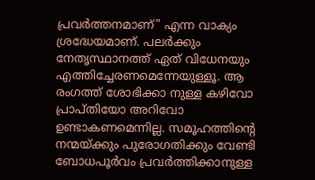പ്രവര്‍ത്തനമാണ്” എന്ന വാക്യം ശ്രദ്ധേയമാണ്. പലര്‍ക്കും നേതൃസ്ഥാനത്ത് ഏത് വിധേനയും എത്തിച്ചേരണമെന്നേയുള്ളൂ. ആ രംഗത്ത് ശോഭിക്കാ നുള്ള കഴിവോ പ്രാപ്തിയോ അറിവോ ഉണ്ടാകണമെന്നില്ല. സമൂഹത്തിന്‍റെ നന്മയ്ക്കും പുരോഗതിക്കും വേണ്ടി ബോധപൂര്‍വം പ്രവര്‍ത്തിക്കാനുള്ള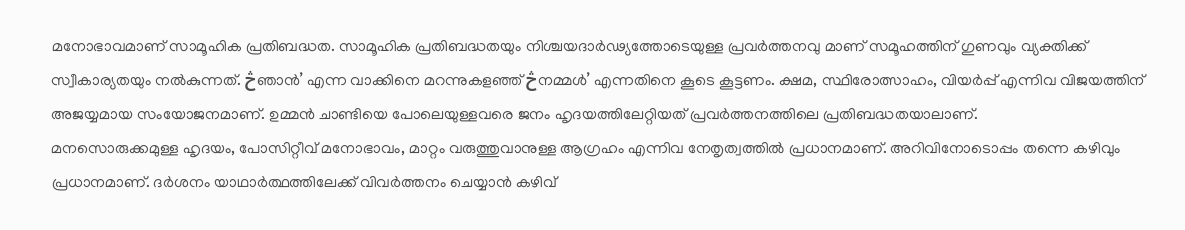മനോഭാവമാണ് സാമൂഹിക പ്രതിബദ്ധത. സാമൂഹിക പ്രതിബദ്ധതയും നിശ്ചയദാര്‍ഢ്യത്തോടെയുള്ള പ്രവര്‍ത്തനവു മാണ് സമൂഹത്തിന് ഗുണവും വ്യക്തിക്ക് സ്വീകാര്യതയും നല്‍കുന്നത്. څഞാന്‍’ എന്ന വാക്കിനെ മറന്നുകളഞ്ഞ് څനമ്മള്‍’ എന്നതിനെ കൂടെ കൂട്ടണം. ക്ഷമ, സ്ഥിരോത്സാഹം, വിയര്‍പ്പ് എന്നിവ വിജയത്തിന് അജയ്യമായ സംയോജനമാണ്. ഉമ്മന്‍ ചാണ്ടിയെ പോലെയുള്ളവരെ ജനം ഹൃദയത്തിലേറ്റിയത് പ്രവര്‍ത്തനത്തിലെ പ്രതിബദ്ധതയാലാണ്.
മനസൊരുക്കമുള്ള ഹൃദയം, പോസിറ്റീവ് മനോഭാവം, മാറ്റം വരുത്തുവാനുള്ള ആഗ്രഹം എന്നിവ നേതൃത്വത്തില്‍ പ്രധാനമാണ്. അറിവിനോടൊപ്പം തന്നെ കഴിവും പ്രധാനമാണ്. ദര്‍ശനം യാഥാര്‍ത്ഥത്തിലേക്ക് വിവര്‍ത്തനം ചെയ്യാന്‍ കഴിവ്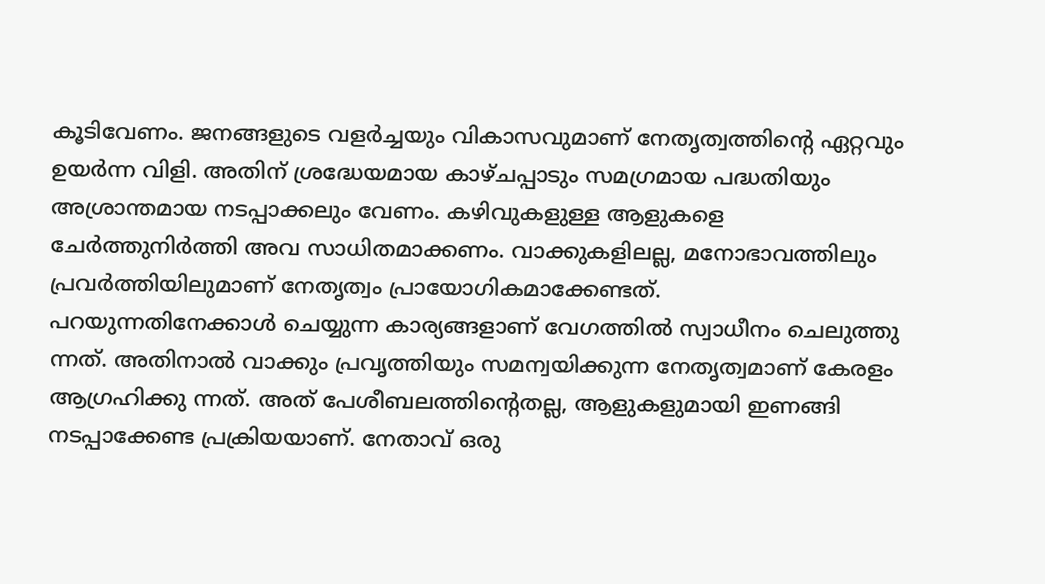കൂടിവേണം. ജനങ്ങളുടെ വളര്‍ച്ചയും വികാസവുമാണ് നേതൃത്വത്തിന്‍റെ ഏറ്റവും ഉയര്‍ന്ന വിളി. അതിന് ശ്രദ്ധേയമായ കാഴ്ചപ്പാടും സമഗ്രമായ പദ്ധതിയും അശ്രാന്തമായ നടപ്പാക്കലും വേണം. കഴിവുകളുള്ള ആളുകളെ ചേര്‍ത്തുനിര്‍ത്തി അവ സാധിതമാക്കണം. വാക്കുകളിലല്ല, മനോഭാവത്തിലും പ്രവര്‍ത്തിയിലുമാണ് നേതൃത്വം പ്രായോഗികമാക്കേണ്ടത്.
പറയുന്നതിനേക്കാള്‍ ചെയ്യുന്ന കാര്യങ്ങളാണ് വേഗത്തില്‍ സ്വാധീനം ചെലുത്തു ന്നത്. അതിനാല്‍ വാക്കും പ്രവൃത്തിയും സമന്വയിക്കുന്ന നേതൃത്വമാണ് കേരളം ആഗ്രഹിക്കു ന്നത്. അത് പേശീബലത്തിന്‍റെതല്ല, ആളുകളുമായി ഇണങ്ങി നടപ്പാക്കേണ്ട പ്രക്രിയയാണ്. നേതാവ് ഒരു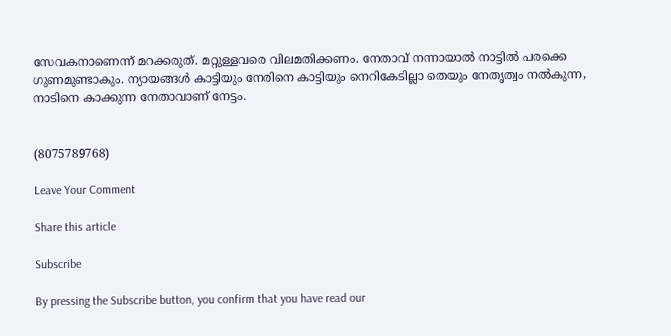സേവകനാണെന്ന് മറക്കരുത്. മറ്റുള്ളവരെ വിലമതിക്കണം. നേതാവ് നന്നായാല്‍ നാട്ടില്‍ പരക്കെ ഗുണമുണ്ടാകും. ന്യായങ്ങള്‍ കാട്ടിയും നേരിനെ കാട്ടിയും നെറികേടില്ലാ തെയും നേതൃത്വം നല്‍കുന്ന, നാടിനെ കാക്കുന്ന നേതാവാണ് നേട്ടം.


(8075789768)

Leave Your Comment

Share this article

Subscribe

By pressing the Subscribe button, you confirm that you have read our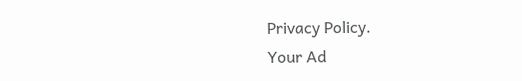Privacy Policy.
Your Ad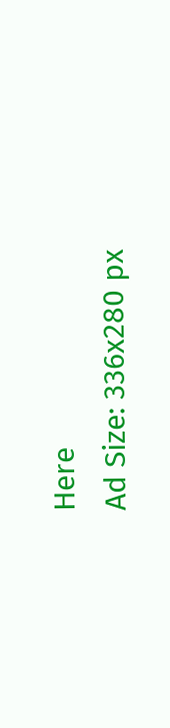Here
Ad Size: 336x280 px